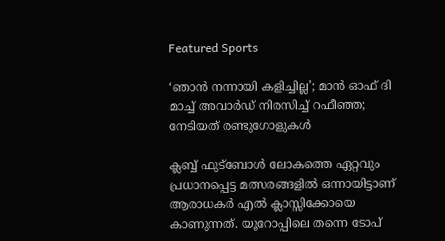Featured Sports

‘ഞാന്‍ നന്നായി കളിച്ചില്ല’; മാന്‍ ഓഫ് ദി മാച്ച് അവാര്‍ഡ് നിരസിച്ച് റഫീഞ്ഞ; നേടിയത് രണ്ടുഗോളുകള്‍

ക്ലബ്ബ് ഫുട്‌ബോള്‍ ലോകത്തെ ഏറ്റവും പ്രധാനപ്പെട്ട മത്സരങ്ങളില്‍ ഒന്നായിട്ടാണ് ആരാധകര്‍ എല്‍ ക്ലാസ്സിക്കോയെ കാണുന്നത്. യൂറോപ്പിലെ തന്നെ ടോപ്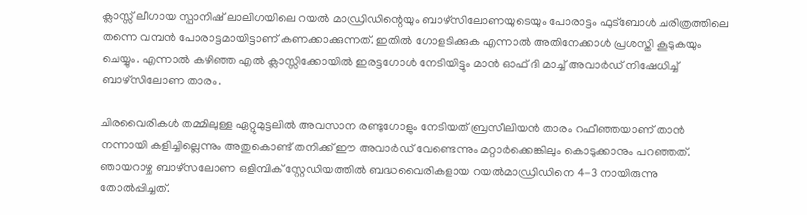ക്ലാസ്സ് ലീഗായ സ്പാനിഷ് ലാലിഗയിലെ റയല്‍ മാഡ്രിഡിന്റെയും ബാഴ്‌സിലോണയുടെയും പോരാട്ടം ഫുട്‌ബോള്‍ ചരിത്രത്തിലെ തന്നെ വമ്പന്‍ പോരാട്ടമായിട്ടാണ് കണക്കാക്കുന്നത്. ഇതില്‍ ഗോളടിക്കുക എന്നാല്‍ അതിനേക്കാള്‍ പ്രശസ്തി കൂടുകയും ചെയ്യും. എന്നാല്‍ കഴിഞ്ഞ എല്‍ ക്ലാസ്സിക്കോയില്‍ ഇരട്ടഗോള്‍ നേടിയിട്ടും മാന്‍ ഓഫ് ദി മാച്ച് അവാര്‍ഡ് നിഷേധിച്ച് ബാഴ്‌സിലോണ താരം.

ചിരവൈരികള്‍ തമ്മിലുള്ള ഏറ്റുമുട്ടലില്‍ അവസാന രണ്ടുഗോളും നേടിയത് ബ്രസീലിയന്‍ താരം റഫീഞ്ഞയാണ് താന്‍ നന്നായി കളിച്ചില്ലെന്നും അതുകൊണ്ട് തനിക്ക് ഈ അവാര്‍ഡ് വേണ്ടെന്നും മറ്റാര്‍ക്കെങ്കിലും കൊടുക്കാനും പറഞ്ഞത്. ഞായറാഴ്ച ബാഴ്സലോണ ഒളിമ്പിക് സ്റ്റേഡിയത്തില്‍ ബദ്ധവൈരികളായ റയല്‍മാഡ്രിഡിനെ 4-3 നായിരുന്നു തോല്‍പ്പിച്ചത്.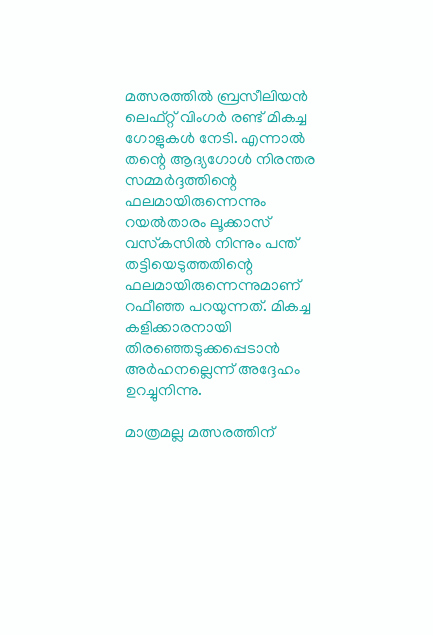മത്സരത്തില്‍ ബ്രസീലിയന്‍ ലെഫ്റ്റ് വിംഗര്‍ രണ്ട് മികച്ച ഗോളുകള്‍ നേടി. എന്നാല്‍ തന്റെ ആദ്യഗോള്‍ നിരന്തര സമ്മര്‍ദ്ദത്തിന്റെ ഫലമായിരുന്നെന്നും റയല്‍താരം ലൂക്കാസ് വസ്‌കസില്‍ നിന്നും പന്ത് തട്ടിയെടുത്തതിന്റെ ഫലമായിരുന്നെന്നുമാണ് റഫീഞ്ഞ പറയുന്നത്. മികച്ച കളിക്കാരനായി തിരഞ്ഞെടുക്കപ്പെടാന്‍ അര്‍ഹനല്ലെന്ന് അദ്ദേഹം ഉറച്ചുനിന്നു.

മാത്രമല്ല മത്സരത്തിന്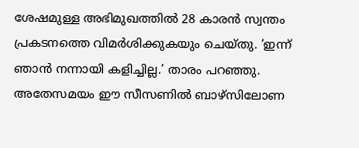ശേഷമുള്ള അഭിമുഖത്തില്‍ 28 കാരന്‍ സ്വന്തം പ്രകടനത്തെ വിമര്‍ശിക്കുകയും ചെയ്തു. ‘ഇന്ന് ഞാന്‍ നന്നായി കളിച്ചില്ല.’ താരം പറഞ്ഞു. അതേസമയം ഈ സീസണില്‍ ബാഴ്‌സിലോണ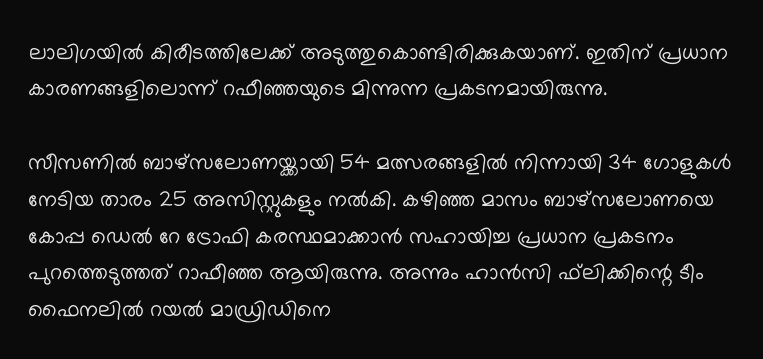ലാലിഗയില്‍ കിരീടത്തിലേക്ക് അടുത്തുകൊണ്ടിരിക്കുകയാണ്. ഇതിന് പ്രധാന കാരണങ്ങളിലൊന്ന് റഫീഞ്ഞയുടെ മിന്നുന്ന പ്രകടനമായിരുന്നു.

സീസണില്‍ ബാഴ്സലോണയ്ക്കായി 54 മത്സരങ്ങളില്‍ നിന്നായി 34 ഗോളുകള്‍ നേടിയ താരം 25 അസിസ്റ്റുകളും നല്‍കി. കഴിഞ്ഞ മാസം ബാഴ്സലോണയെ കോപ്പ ഡെല്‍ റേ ട്രോഫി കരസ്ഥമാക്കാന്‍ സഹായിച്ച പ്രധാന പ്രകടനം പുറത്തെടുത്തത് റാഫീഞ്ഞ ആയിരുന്നു. അന്നും ഹാന്‍സി ഫ്‌ലിക്കിന്റെ ടീം ഫൈനലില്‍ റയല്‍ മാഡ്രിഡിനെ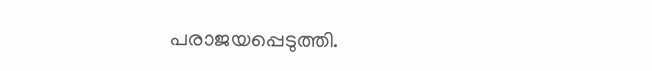പരാജയപ്പെടുത്തി.